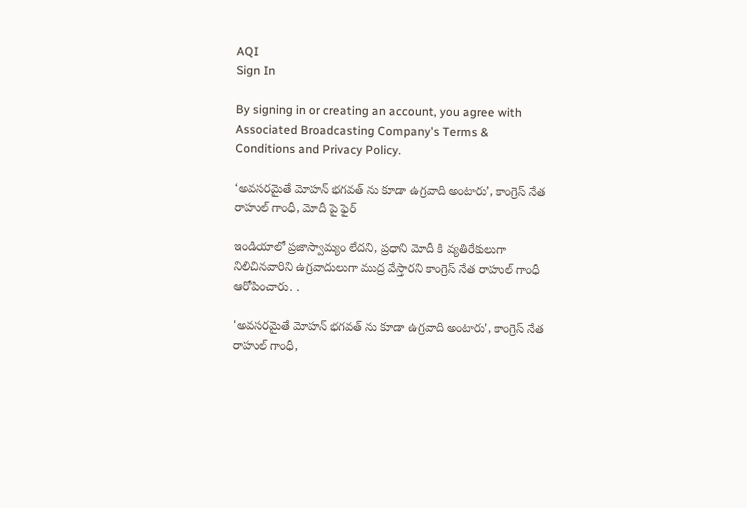AQI
Sign In

By signing in or creating an account, you agree with Associated Broadcasting Company's Terms & Conditions and Privacy Policy.

‘అవసరమైతే మోహన్ భగవత్ ను కూడా ఉగ్రవాది అంటారు’, కాంగ్రెస్ నేత రాహుల్ గాంధీ, మోదీ పై ఫైర్

ఇండియాలో ప్రజాస్వామ్యం లేదని, ప్రధాని మోదీ కి వ్యతిరేకులుగా నిలిచినవారిని ఉగ్రవాదులుగా ముద్ర వేస్తారని కాంగ్రెస్ నేత రాహుల్ గాంధీ ఆరోపించారు. .

'అవసరమైతే మోహన్ భగవత్ ను కూడా ఉగ్రవాది అంటారు', కాంగ్రెస్ నేత రాహుల్ గాంధీ,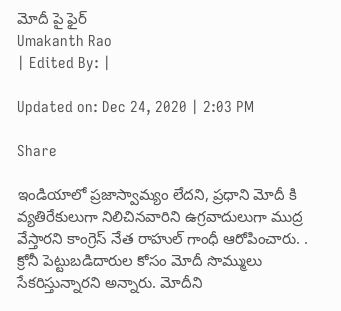మోదీ పై ఫైర్
Umakanth Rao
| Edited By: |

Updated on: Dec 24, 2020 | 2:03 PM

Share

ఇండియాలో ప్రజాస్వామ్యం లేదని, ప్రధాని మోదీ కి వ్యతిరేకులుగా నిలిచినవారిని ఉగ్రవాదులుగా ముద్ర వేస్తారని కాంగ్రెస్ నేత రాహుల్ గాంధీ ఆరోపించారు. . క్రోనీ పెట్టుబడిదారుల కోసం మోదీ సొమ్ములు సేకరిస్తున్నారని అన్నారు. మోదీని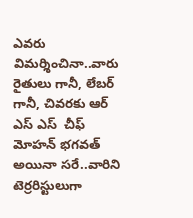ఎవరు విమర్శించినా..వారు రైతులు గానీ, లేబర్ గానీ, చివరకు ఆర్ ఎస్ ఎస్  చీఫ్ మోహన్ భగవత్ అయినా సరే..వారిని టెర్రరిస్టులుగా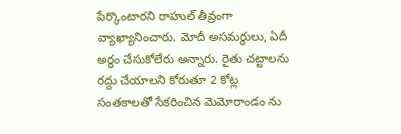పేర్కొంటారని రాహుల్ తీవ్రంగా వ్యాఖ్యానించారు. మోదీ అసమర్థులు, ఏదీ అర్థం చేసుకోలేరు అన్నారు. రైతు చట్టాలను రద్దు చేయాలని కోరుతూ 2 కోట్ల సంతకాలతో సేకరించిన మెమోరాండం ను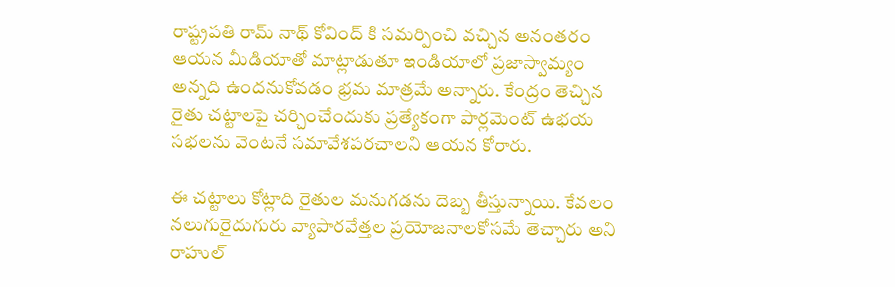రాష్ట్రపతి రామ్ నాథ్ కోవింద్ కి సమర్పించి వచ్చిన అనంతరం ఆయన మీడియాతో మాట్లాడుతూ ఇండియాలో ప్రజాస్వామ్యం అన్నది ఉందనుకోవడం భ్రమ మాత్రమే అన్నారు. కేంద్రం తెచ్చిన రైతు చట్టాలపై చర్చించేందుకు ప్రత్యేకంగా పార్లమెంట్ ఉభయ సభలను వెంటనే సమావేశపరచాలని ఆయన కోరారు.

ఈ చట్టాలు కోట్లాది రైతుల మనుగడను దెబ్బ తీస్తున్నాయి. కేవలం నలుగురైదుగురు వ్యాపారవేత్తల ప్రయోజనాలకోసమే తెచ్చారు అని రాహుల్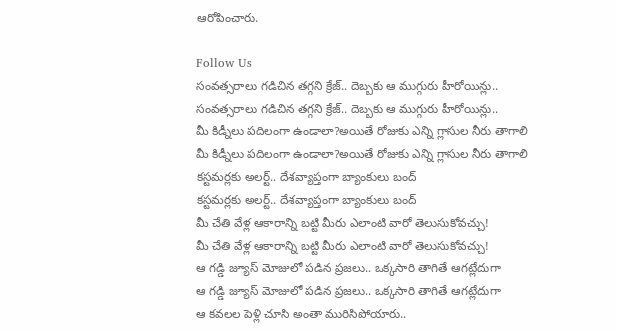ఆరోపించారు.

Follow Us
సంవత్సరాలు గడిచిన తగ్గని క్రేజ్.. దెబ్బకు ఆ ముగ్గురు హీరోయిన్లు..
సంవత్సరాలు గడిచిన తగ్గని క్రేజ్.. దెబ్బకు ఆ ముగ్గురు హీరోయిన్లు..
మీ కిడ్నీలు పదిలంగా ఉండాలా?అయితే రోజుకు ఎన్ని గ్లాసుల నీరు తాగాలి
మీ కిడ్నీలు పదిలంగా ఉండాలా?అయితే రోజుకు ఎన్ని గ్లాసుల నీరు తాగాలి
కస్టమర్లకు అలర్ట్.. దేశవ్యాప్తంగా బ్యాంకులు బంద్
కస్టమర్లకు అలర్ట్.. దేశవ్యాప్తంగా బ్యాంకులు బంద్
మీ చేతి వేళ్ల ఆకారాన్ని బట్టి మీరు ఎలాంటి వారో తెలుసుకోవచ్చు!
మీ చేతి వేళ్ల ఆకారాన్ని బట్టి మీరు ఎలాంటి వారో తెలుసుకోవచ్చు!
ఆ గడ్డి జ్యూస్ మోజులో పడిన ప్రజలు.. ఒక్కసారి తాగితే ఆగట్లేదుగా
ఆ గడ్డి జ్యూస్ మోజులో పడిన ప్రజలు.. ఒక్కసారి తాగితే ఆగట్లేదుగా
ఆ కవలల పెళ్లి చూసి అంతా మురిసిపోయారు..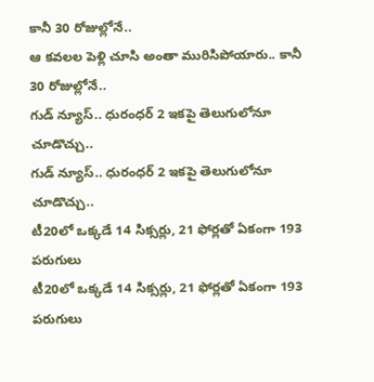కానీ 30 రోజుల్లోనే..
ఆ కవలల పెళ్లి చూసి అంతా మురిసిపోయారు.. కానీ 30 రోజుల్లోనే..
గుడ్ న్యూస్.. ధురంధర్ 2 ఇకపై తెలుగులోనూ చూడొచ్చు..
గుడ్ న్యూస్.. ధురంధర్ 2 ఇకపై తెలుగులోనూ చూడొచ్చు..
టీ20లో ఒక్కడే 14 సిక్సర్లు, 21 ఫోర్లతో ఏకంగా 193 పరుగులు
టీ20లో ఒక్కడే 14 సిక్సర్లు, 21 ఫోర్లతో ఏకంగా 193 పరుగులు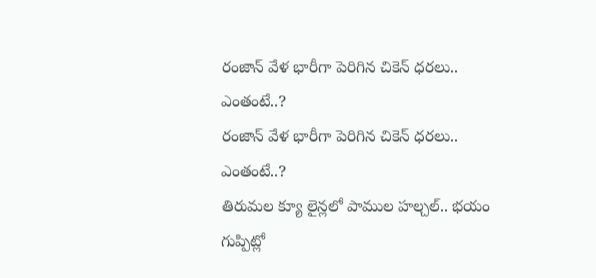రంజాన్ వేళ భారీగా పెరిగిన చికెన్ ధరలు.. ఎంతంటే..?
రంజాన్ వేళ భారీగా పెరిగిన చికెన్ ధరలు.. ఎంతంటే..?
తిరుమల క్యూ లైన్లలో పాముల హల్చల్.. భయం గుప్పిట్లో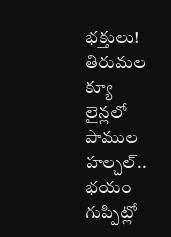భక్తులు!
తిరుమల క్యూ లైన్లలో పాముల హల్చల్.. భయం గుప్పిట్లో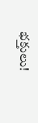భక్తులు!